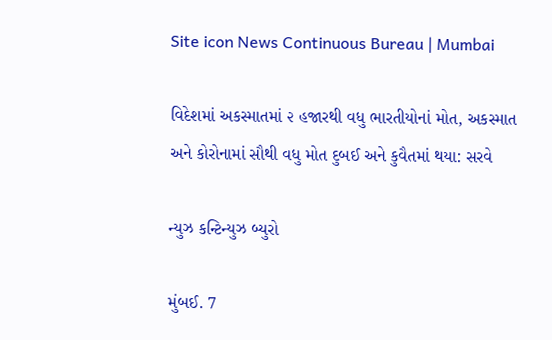Site icon News Continuous Bureau | Mumbai

વિદેશમાં અકસ્માતમાં ૨ હજારથી વધુ ભારતીયોનાં મોત, અકસ્માત અને કોરોનામાં સૌથી વધુ મોત દુબઈ અને કુવૈતમાં થયા: સરવે

ન્યુઝ કન્ટિન્યુઝ બ્યુરો

મુંબઈ. 7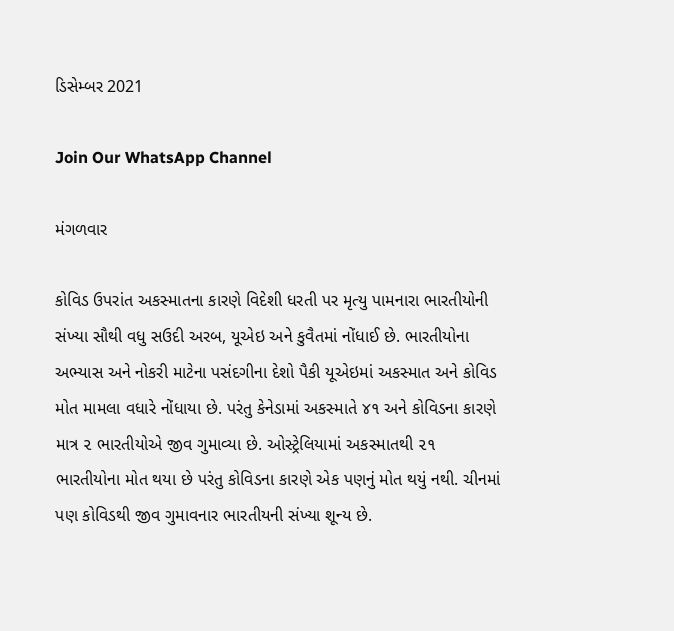ડિસેમ્બર 2021

Join Our WhatsApp Channel

મંગળવાર

કોવિડ ઉપરાંત અકસ્માતના કારણે વિદેશી ધરતી પર મૃત્યુ પામનારા ભારતીયોની સંખ્યા સૌથી વધુ સઉદી અરબ, યૂએઇ અને કુવૈતમાં નોંધાઈ છે. ભારતીયોના અભ્યાસ અને નોકરી માટેના પસંદગીના દેશો પૈકી યૂએઇમાં અકસ્માત અને કોવિડ મોત મામલા વધારે નોંધાયા છે. પરંતુ કેનેડામાં અકસ્માતે ૪૧ અને કોવિડના કારણે માત્ર ૨ ભારતીયોએ જીવ ગુમાવ્યા છે. ઓસ્ટ્રેલિયામાં અકસ્માતથી ૨૧ ભારતીયોના મોત થયા છે પરંતુ કોવિડના કારણે એક પણનું મોત થયું નથી. ચીનમાં પણ કોવિડથી જીવ ગુમાવનાર ભારતીયની સંખ્યા શૂન્ય છે.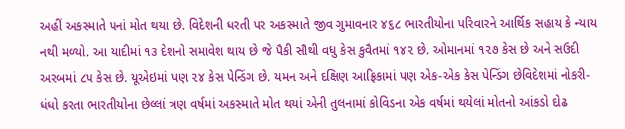અહીં અકસ્માતે ૫નાં મોત થયા છે. વિદેશની ધરતી પર અકસ્માતે જીવ ગુમાવનાર ૪૬૮ ભારતીયોના પરિવારને આર્થિક સહાય કે ન્યાય નથી મળ્યો. આ યાદીમાં ૧૩ દેશનો સમાવેશ થાય છે જે પૈકી સૌથી વધુ કેસ કુવૈતમાં ૧૪૨ છે. ઓમાનમાં ૧૨૭ કેસ છે અને સઉદી અરબમાં ૮૫ કેસ છે. યૂએઇમાં પણ ૨૪ કેસ પેન્ડિંગ છે. યમન અને દક્ષિણ આફ્રિકામાં પણ એક-એક કેસ પેન્ડિંગ છેવિદેશમાં નોકરી-ધંધો કરતા ભારતીયોના છેલ્લાં ત્રણ વર્ષમાં અકસ્માતે મોત થયાં એની તુલનામાં કોવિડના એક વર્ષમાં થયેલાં મોતનો આંકડો દોઢ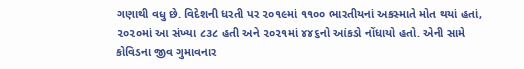ગણાથી વધુ છે. વિદેશની ધરતી પર ૨૦૧૯માં ૧૧૦૦ ભારતીયનાં અકસ્માતે મોત થયાં હતાં, ૨૦૨૦માં આ સંખ્યા ૮૩૮ હતી અને ૨૦૨૧માં ૪૪૬નો આંકડો નોંધાયો હતો. એની સામે કોવિડના જીવ ગુમાવનાર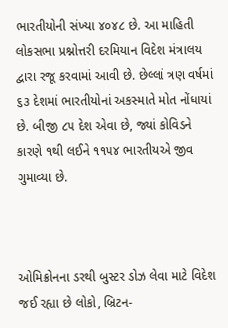ભારતીયોની સંખ્યા ૪૦૪૮ છે. આ માહિતી લોકસભા પ્રશ્નોત્તરી દરમિયાન વિદેશ મંત્રાલય દ્વારા રજૂ કરવામાં આવી છે. છેલ્લાં ત્રણ વર્ષમાં ૬૩ દેશમાં ભારતીયોનાં અકસ્માતે મોત નોંધાયાં છે. બીજી ૮૫ દેશ એવા છે, જ્યાં કોવિડને કારણે ૧થી લઈને ૧૧૫૪ ભારતીયએ જીવ ગુમાવ્યા છે.



ઓમિક્રોનના ડરથી બુસ્ટર ડોઝ લેવા માટે વિદેશ જઈ રહ્યા છે લોકો, બ્રિટન-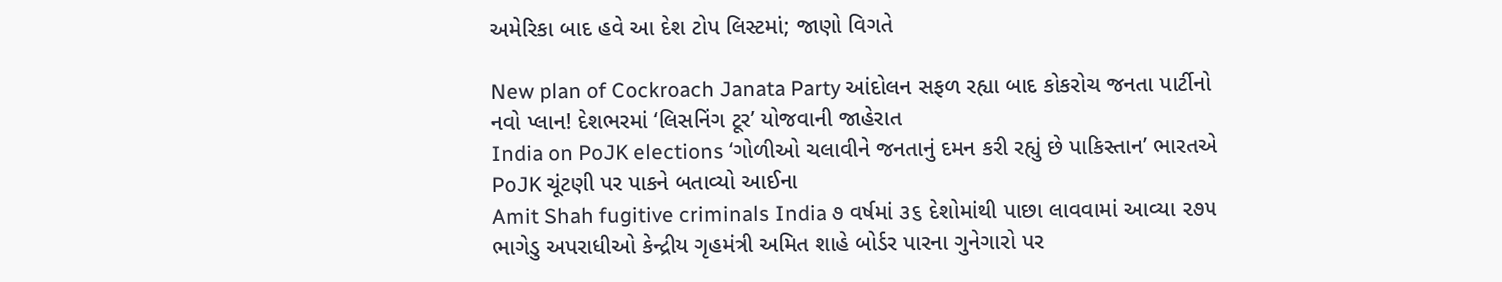અમેરિકા બાદ હવે આ દેશ ટોપ લિસ્ટમાં; જાણો વિગતે

New plan of Cockroach Janata Party આંદોલન સફળ રહ્યા બાદ કોકરોચ જનતા પાર્ટીનો નવો પ્લાન! દેશભરમાં ‘લિસનિંગ ટૂર’ યોજવાની જાહેરાત
India on PoJK elections ‘ગોળીઓ ચલાવીને જનતાનું દમન કરી રહ્યું છે પાકિસ્તાન’ ભારતએ PoJK ચૂંટણી પર પાકને બતાવ્યો આઈના
Amit Shah fugitive criminals India ૭ વર્ષમાં ૩૬ દેશોમાંથી પાછા લાવવામાં આવ્યા ૨૭૫ ભાગેડુ અપરાધીઓ કેન્દ્રીય ગૃહમંત્રી અમિત શાહે બોર્ડર પારના ગુનેગારો પર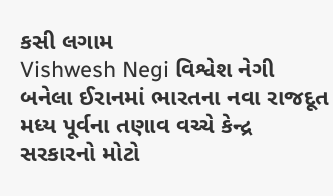કસી લગામ
Vishwesh Negi વિશ્વેશ નેગી બનેલા ઈરાનમાં ભારતના નવા રાજદૂત મધ્ય પૂર્વના તણાવ વચ્ચે કેન્દ્ર સરકારનો મોટો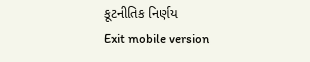કૂટનીતિક નિર્ણય
Exit mobile version